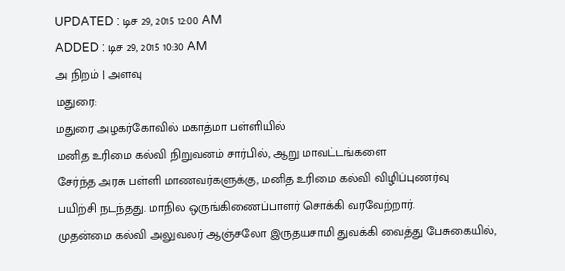UPDATED : டிச 29, 2015 12:00 AM
ADDED : டிச 29, 2015 10:30 AM
அ நிறம் | அளவு
மதுரை:
மதுரை அழகர்கோவில் மகாத்மா பள்ளியில்
மனித உரிமை கல்வி நிறுவனம் சார்பில், ஆறு மாவட்டங்களை
சேர்ந்த அரசு பள்ளி மாணவர்களுக்கு, மனித உரிமை கல்வி விழிப்புணர்வு
பயிற்சி நடந்தது. மாநில ஒருங்கிணைப்பாளர் சொக்கி வரவேற்றார்.
முதன்மை கல்வி அலுவலர் ஆஞ்சலோ இருதயசாமி துவக்கி வைத்து பேசுகையில்,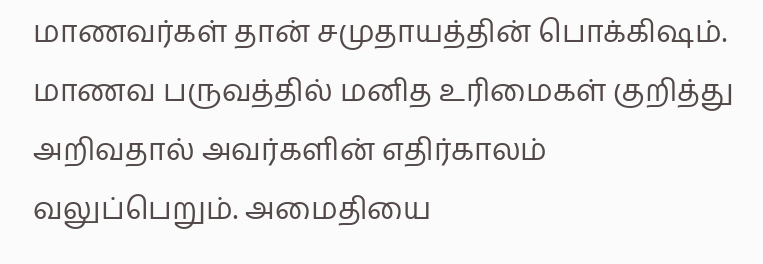மாணவர்கள் தான் சமுதாயத்தின் பொக்கிஷம். மாணவ பருவத்தில் மனித உரிமைகள் குறித்து அறிவதால் அவர்களின் எதிர்காலம் வலுப்பெறும். அமைதியை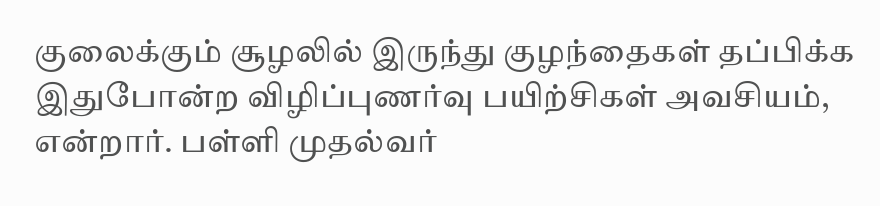குலைக்கும் சூழலில் இருந்து குழந்தைகள் தப்பிக்க இதுபோன்ற விழிப்புணர்வு பயிற்சிகள் அவசியம், என்றார். பள்ளி முதல்வர்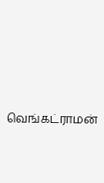வெங்கட்ராமன்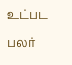உட்பட பலர்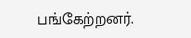பங்கேற்றனர்.